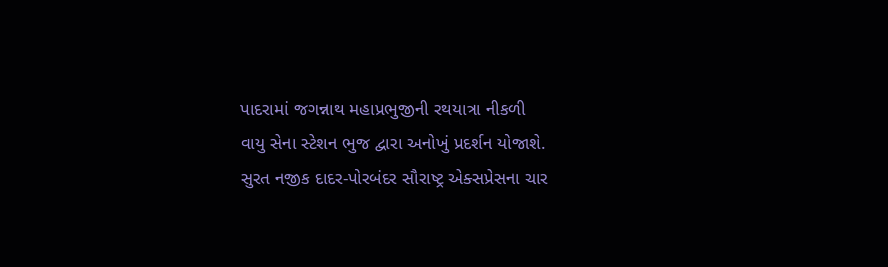પાદરામાં જગન્નાથ મહાપ્રભુજીની રથયાત્રા નીકળી
વાયુ સેના સ્ટેશન ભુજ દ્વારા અનોખું પ્રદર્શન યોજાશે.
સુરત નજીક દાદર-પોરબંદર સૌરાષ્ટ્ર એક્સપ્રેસના ચાર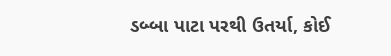ડબ્બા પાટા પરથી ઉતર્યા, કોઈ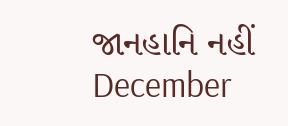જાનહાનિ નહીં
December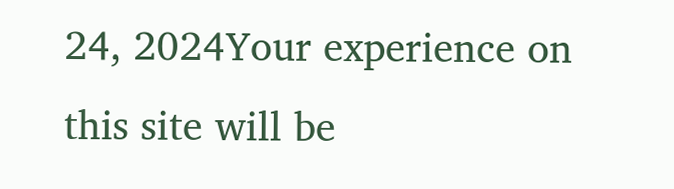24, 2024Your experience on this site will be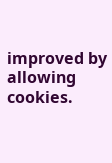improved by allowing cookies.